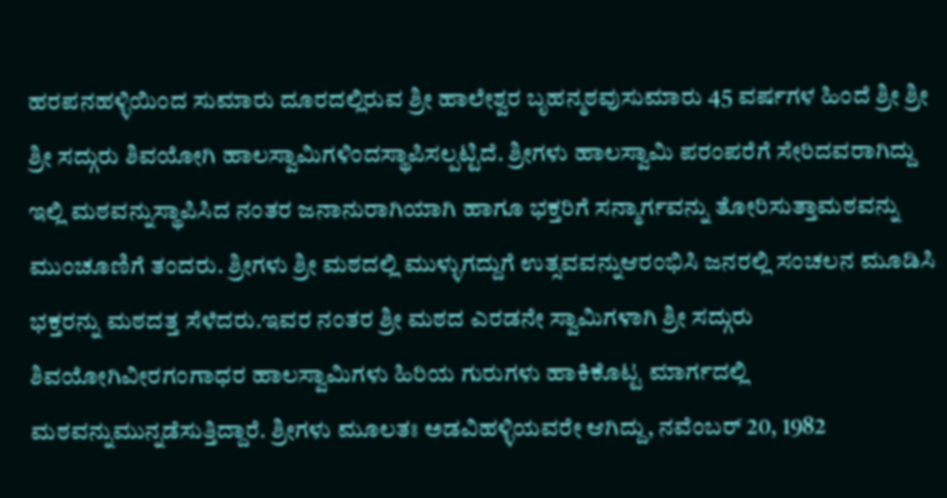ಹರಪನಹಳ್ಳಿಯಿಂದ ಸುಮಾರು ದೂರದಲ್ಲಿರುವ ಶ್ರೀ ಹಾಲೇಶ್ವರ ಬೃಹನ್ಮಠವುಸುಮಾರು 45 ವರ್ಷಗಳ ಹಿಂದೆ ಶ್ರೀ ಶ್ರೀ ಶ್ರೀ ಸದ್ಗುರು ಶಿವಯೋಗಿ ಹಾಲಸ್ವಾಮಿಗಳಿಂದಸ್ಥಾಪಿಸಲ್ಪಟ್ಟಿದೆ. ಶ್ರೀಗಳು ಹಾಲಸ್ವಾಮಿ ಪರಂಪರೆಗೆ ಸೇರಿದವರಾಗಿದ್ದು ಇಲ್ಲಿ ಮಠವನ್ನುಸ್ಥಾಪಿಸಿದ ನಂತರ ಜನಾನುರಾಗಿಯಾಗಿ ಹಾಗೂ ಭಕ್ತರಿಗೆ ಸನ್ಮಾರ್ಗವನ್ನು ತೋರಿಸುತ್ತಾಮಠವನ್ನು ಮುಂಚೂಣಿಗೆ ತಂದರು. ಶ್ರೀಗಳು ಶ್ರೀ ಮಠದಲ್ಲಿ ಮುಳ್ಳುಗದ್ದುಗೆ ಉತ್ಸವವನ್ನುಆರಂಭಿಸಿ ಜನರಲ್ಲಿ ಸಂಚಲನ ಮೂಡಿಸಿ ಭಕ್ತರನ್ನು ಮಠದತ್ತ ಸೆಳೆದರು.ಇವರ ನಂತರ ಶ್ರೀ ಮಠದ ಎರಡನೇ ಸ್ವಾಮಿಗಳಾಗಿ ಶ್ರೀ ಸದ್ಗುರು ಶಿವಯೋಗಿವೀರಗಂಗಾಧರ ಹಾಲಸ್ವಾಮಿಗಳು ಹಿರಿಯ ಗುರುಗಳು ಹಾಕಿಕೊಟ್ಟ ಮಾರ್ಗದಲ್ಲಿ ಮಠವನ್ನುಮುನ್ನಡೆಸುತ್ತಿದ್ದಾರೆ. ಶ್ರೀಗಳು ಮೂಲತಃ ಅಡವಿಹಳ್ಳಿಯವರೇ ಆಗಿದ್ದು, ನವೆಂಬರ್ 20, 1982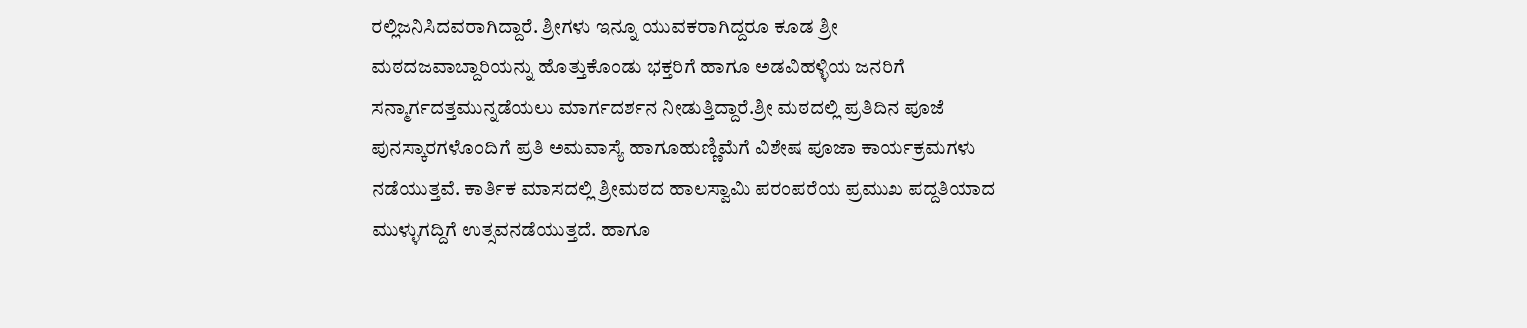ರಲ್ಲಿಜನಿಸಿದವರಾಗಿದ್ದಾರೆ. ಶ್ರೀಗಳು ಇನ್ನೂ ಯುವಕರಾಗಿದ್ದರೂ ಕೂಡ ಶ್ರೀ ಮಠದಜವಾಬ್ದಾರಿಯನ್ನು ಹೊತ್ತುಕೊಂಡು ಭಕ್ತರಿಗೆ ಹಾಗೂ ಅಡವಿಹಳ್ಳಿಯ ಜನರಿಗೆ ಸನ್ಮಾರ್ಗದತ್ತಮುನ್ನಡೆಯಲು ಮಾರ್ಗದರ್ಶನ ನೀಡುತ್ತಿದ್ದಾರೆ.ಶ್ರೀ ಮಠದಲ್ಲಿ ಪ್ರತಿದಿನ ಪೂಜೆ ಪುನಸ್ಕಾರಗಳೊಂದಿಗೆ ಪ್ರತಿ ಅಮವಾಸ್ಯೆ ಹಾಗೂಹುಣ್ಣಿಮೆಗೆ ವಿಶೇಷ ಪೂಜಾ ಕಾರ್ಯಕ್ರಮಗಳು ನಡೆಯುತ್ತವೆ. ಕಾರ್ತಿಕ ಮಾಸದಲ್ಲಿ ಶ್ರೀಮಠದ ಹಾಲಸ್ವಾಮಿ ಪರಂಪರೆಯ ಪ್ರಮುಖ ಪದ್ದತಿಯಾದ ಮುಳ್ಳುಗದ್ದಿಗೆ ಉತ್ಸವನಡೆಯುತ್ತದೆ. ಹಾಗೂ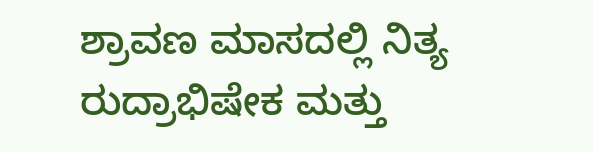ಶ್ರಾವಣ ಮಾಸದಲ್ಲಿ ನಿತ್ಯ ರುದ್ರಾಭಿಷೇಕ ಮತ್ತು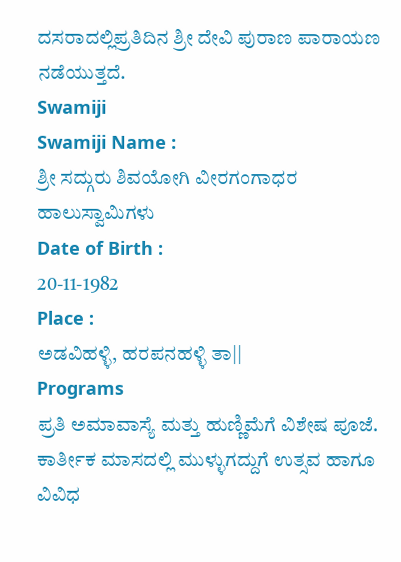ದಸರಾದಲ್ಲಿಪ್ರತಿದಿನ ಶ್ರೀ ದೇವಿ ಪುರಾಣ ಪಾರಾಯಣ ನಡೆಯುತ್ತದೆ.
Swamiji
Swamiji Name :
ಶ್ರೀ ಸದ್ಗುರು ಶಿವಯೋಗಿ ವೀರಗಂಗಾಧರ ಹಾಲುಸ್ವಾಮಿಗಳು
Date of Birth :
20-11-1982
Place :
ಅಡವಿಹಳ್ಳಿ, ಹರಪನಹಳ್ಳಿ ತಾ||
Programs
ಪ್ರತಿ ಅಮಾವಾಸ್ಯೆ ಮತ್ತು ಹುಣ್ಣಿಮೆಗೆ ವಿಶೇಷ ಪೂಜೆ.
ಕಾರ್ತೀಕ ಮಾಸದಲ್ಲಿ ಮುಳ್ಳುಗದ್ದುಗೆ ಉತ್ಸವ ಹಾಗೂ ವಿವಿಧ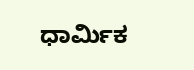ಧಾರ್ಮಿಕ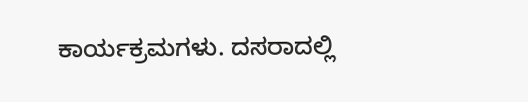ಕಾರ್ಯಕ್ರಮಗಳು. ದಸರಾದಲ್ಲಿ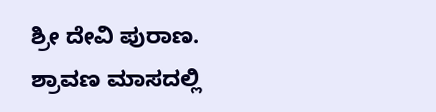ಶ್ರೀ ದೇವಿ ಪುರಾಣ.
ಶ್ರಾವಣ ಮಾಸದಲ್ಲಿ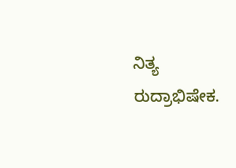ನಿತ್ಯ ರುದ್ರಾಭಿಷೇಕ.